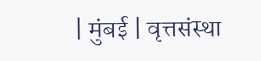| मुंबई | वृत्तसंस्था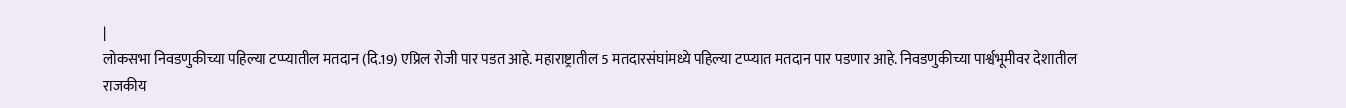|
लोकसभा निवडणुकीच्या पहिल्या टप्प्यातील मतदान (दि.19) एप्रिल रोजी पार पडत आहे. महाराष्ट्रातील 5 मतदारसंघांमध्ये पहिल्या टप्प्यात मतदान पार पडणार आहे. निवडणुकीच्या पार्श्वभूमीवर देशातील राजकीय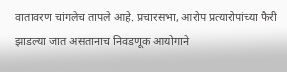वातावरण चांगलेच तापले आहे. प्रचारसभा, आरोप प्रत्यारोपांच्या फैरी झाडल्या जात असतानाच निवडणूक आयोगाने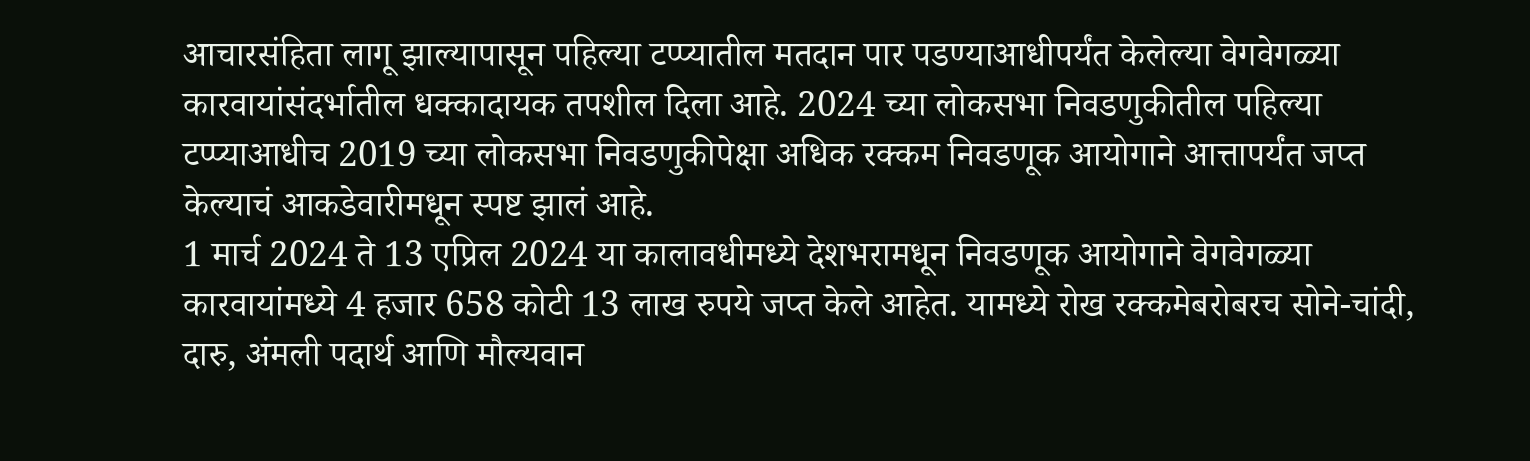आचारसंहिता लागू झाल्यापासून पहिल्या टप्प्यातील मतदान पार पडण्याआधीपर्यंत केलेल्या वेगवेगळ्या कारवायांसंदर्भातील धक्कादायक तपशील दिला आहे. 2024 च्या लोकसभा निवडणुकीतील पहिल्या टप्प्याआधीच 2019 च्या लोकसभा निवडणुकीपेक्षा अधिक रक्कम निवडणूक आयोगाने आत्तापर्यंत जप्त केल्याचं आकडेवारीमधून स्पष्ट झालं आहे.
1 मार्च 2024 ते 13 एप्रिल 2024 या कालावधीमध्ये देशभरामधून निवडणूक आयोगाने वेगवेगळ्या कारवायांमध्ये 4 हजार 658 कोटी 13 लाख रुपये जप्त केले आहेत. यामध्ये रोख रक्कमेबरोबरच सोने-चांदी, दारु, अंमली पदार्थ आणि मौल्यवान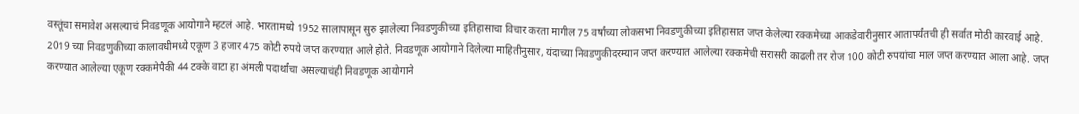वस्तूंचा समावेश असल्याचं निवडणूक आयोगाने म्हटलं आहे. भारतामध्ये 1952 सालापासून सुरु झालेल्या निवडणुकीच्या इतिहासाचा विचार करता मागील 75 वर्षांच्या लोकसभा निवडणुकीच्या इतिहासात जप्त केलेल्या रक्कमेच्या आकडेवारीनुसार आतापर्यंतची ही सर्वात मोठी कारवाई आहे. 2019 च्या निवडणुकीच्या कालावधीमध्ये एकूण 3 हजार 475 कोटी रुपये जप्त करण्यात आले होते. निवडणूक आयोगाने दिलेल्या माहितीनुसार, यंदाच्या निवडणुकीदरम्यान जप्त करण्यात आलेल्या रक्कमेची सरासरी काढली तर रोज 100 कोटी रुपयांचा माल जप्त करण्यात आला आहे. जप्त करण्यात आलेल्या एकूण रक्कमेपैकी 44 टक्के वाटा हा अंमली पदार्थांचा असल्याचंही निवडणूक आयोगाने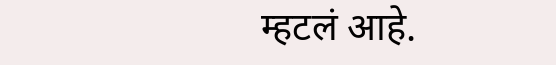म्हटलं आहे.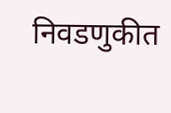निवडणुकीत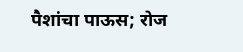पैशांचा पाऊस; रोज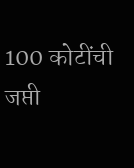100 कोटींची जप्ती